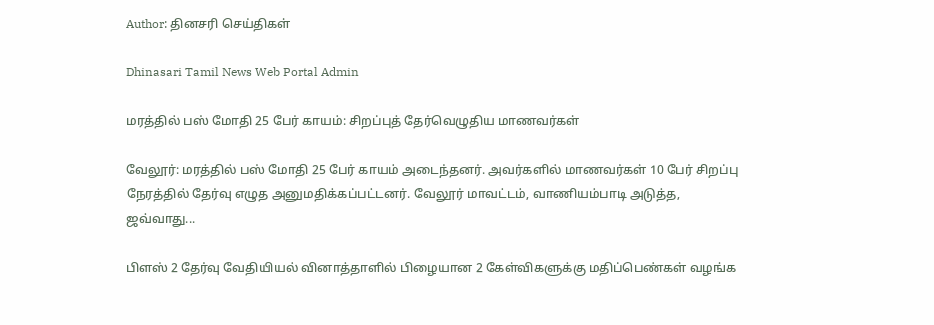Author: தினசரி செய்திகள்

Dhinasari Tamil News Web Portal Admin

மரத்தில் பஸ் மோதி 25 பேர் காயம்: சிறப்புத் தேர்வெழுதிய மாணவர்கள்

வேலூர்: மரத்தில் பஸ் மோதி 25 பேர் காயம் அடைந்தனர். அவர்களில் மாணவர்கள் 10 பேர் சிறப்பு நேரத்தில் தேர்வு எழுத அனுமதிக்கப்பட்டனர். வேலூர் மாவட்டம், வாணியம்பாடி அடுத்த, ஜவ்வாது...

பிளஸ் 2 தேர்வு வேதியியல் வினாத்தாளில் பிழையான 2 கேள்விகளுக்கு மதிப்பெண்கள் வழங்க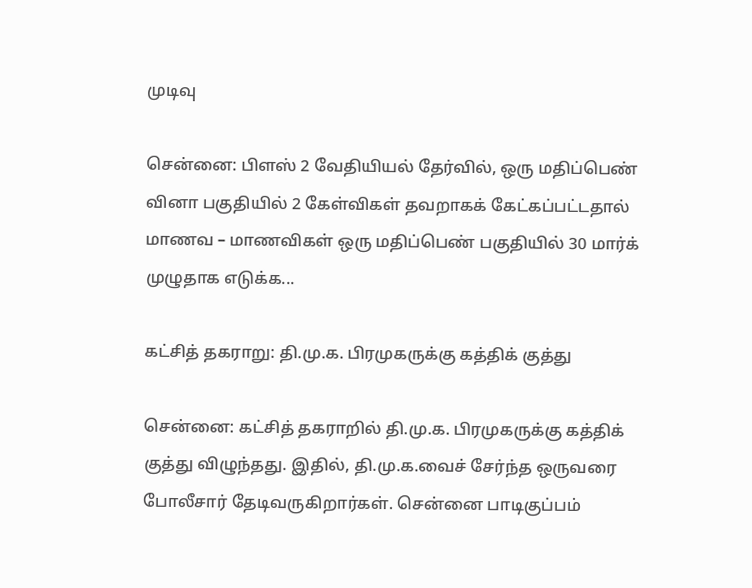முடிவு

சென்னை: பிளஸ் 2 வேதியியல் தேர்வில், ஒரு மதிப்பெண் வினா பகுதியில் 2 கேள்விகள் தவறாகக் கேட்கப்பட்டதால் மாணவ – மாணவிகள் ஒரு மதிப்பெண் பகுதியில் 30 மார்க் முழுதாக எடுக்க...

கட்சித் தகராறு: தி.மு.க. பிரமுகருக்கு கத்திக் குத்து

சென்னை: கட்சித் தகராறில் தி.மு.க. பிரமுகருக்கு கத்திக் குத்து விழுந்தது. இதில், தி.மு.க.வைச் சேர்ந்த ஒருவரை போலீசார் தேடிவருகிறார்கள். சென்னை பாடிகுப்பம்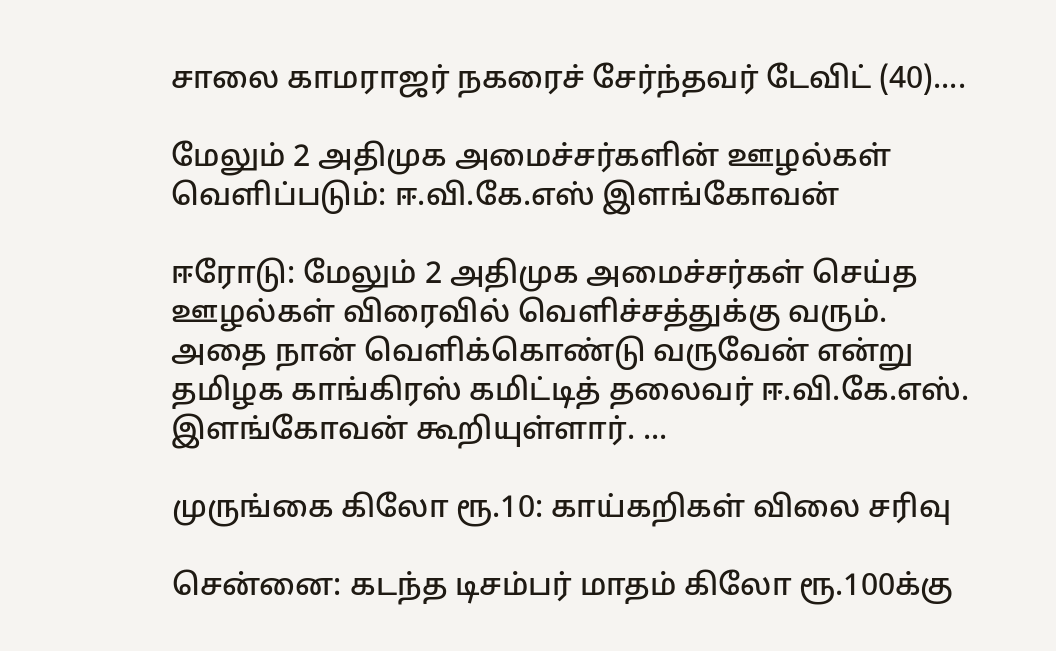சாலை காமராஜர் நகரைச் சேர்ந்தவர் டேவிட் (40)....

மேலும் 2 அதிமுக அமைச்சர்களின் ஊழல்கள் வெளிப்படும்: ஈ.வி.கே.எஸ் இளங்கோவன்

ஈரோடு: மேலும் 2 அதிமுக அமைச்சர்கள் செய்த ஊழல்கள் விரைவில் வெளிச்சத்துக்கு வரும். அதை நான் வெளிக்கொண்டு வருவேன் என்று தமிழக காங்கிரஸ் கமிட்டித் தலைவர் ஈ.வி.கே.எஸ். இளங்கோவன் கூறியுள்ளார். ...

முருங்கை கிலோ ரூ.10: காய்கறிகள் விலை சரிவு

சென்னை: கடந்த டிசம்பர் மாதம் கிலோ ரூ.100க்கு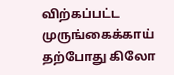விற்கப்பட்ட முருங்கைக்காய் தற்போது கிலோ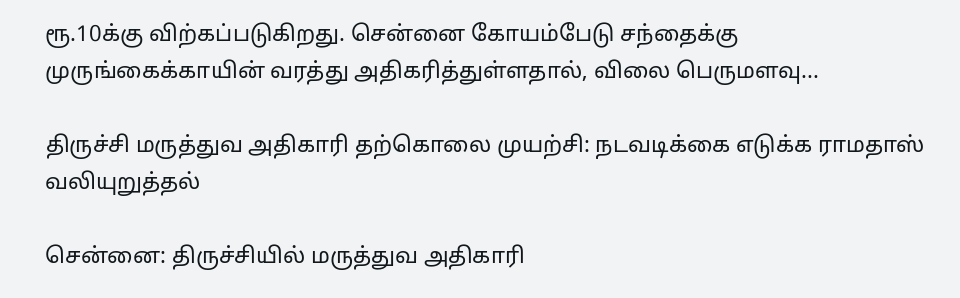ரூ.10க்கு விற்கப்படுகிறது. சென்னை கோயம்பேடு சந்தைக்கு முருங்கைக்காயின் வரத்து அதிகரித்துள்ளதால், விலை பெருமளவு...

திருச்சி மருத்துவ அதிகாரி தற்கொலை முயற்சி: நடவடிக்கை எடுக்க ராமதாஸ் வலியுறுத்தல்

சென்னை: திருச்சியில் மருத்துவ அதிகாரி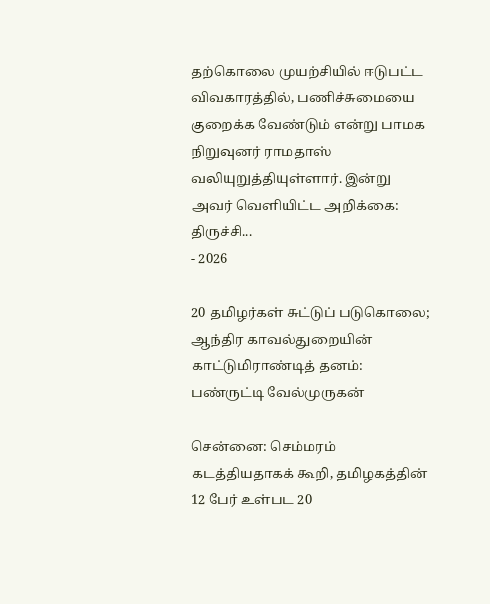தற்கொலை முயற்சியில் ஈடுபட்ட விவகாரத்தில், பணிச்சுமையை குறைக்க வேண்டும் என்று பாமக நிறுவுனர் ராமதாஸ் வலியுறுத்தியுள்ளார். இன்று அவர் வெளியிட்ட அறிக்கை: திருச்சி...
- 2026

20 தமிழர்கள் சுட்டுப் படுகொலை; ஆந்திர காவல்துறையின் காட்டுமிராண்டித் தனம்: பண்ருட்டி வேல்முருகன்

சென்னை: செம்மரம் கடத்தியதாகக் கூறி, தமிழகத்தின் 12 பேர் உள்பட 20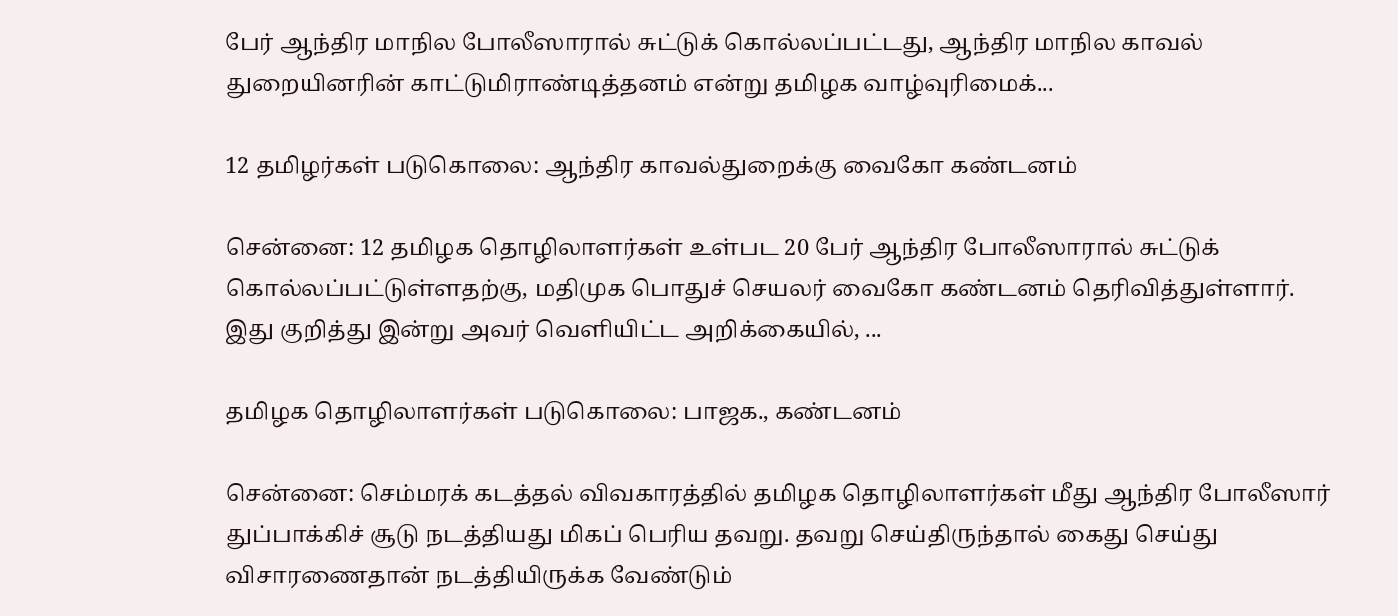பேர் ஆந்திர மாநில போலீஸாரால் சுட்டுக் கொல்லப்பட்டது, ஆந்திர மாநில காவல் துறையினரின் காட்டுமிராண்டித்தனம் என்று தமிழக வாழ்வுரிமைக்...

12 தமிழர்கள் படுகொலை: ஆந்திர காவல்துறைக்கு வைகோ கண்டனம்

சென்னை: 12 தமிழக தொழிலாளர்கள் உள்பட 20 பேர் ஆந்திர போலீஸாரால் சுட்டுக் கொல்லப்பட்டுள்ளதற்கு, மதிமுக பொதுச் செயலர் வைகோ கண்டனம் தெரிவித்துள்ளார். இது குறித்து இன்று அவர் வெளியிட்ட அறிக்கையில், ...

தமிழக தொழிலாளர்கள் படுகொலை: பாஜக., கண்டனம்

சென்னை: செம்மரக் கடத்தல் விவகாரத்தில் தமிழக தொழிலாளர்கள் மீது ஆந்திர போலீஸார் துப்பாக்கிச் சூடு நடத்தியது மிகப் பெரிய தவறு. தவறு செய்திருந்தால் கைது செய்து விசாரணைதான் நடத்தியிருக்க வேண்டும்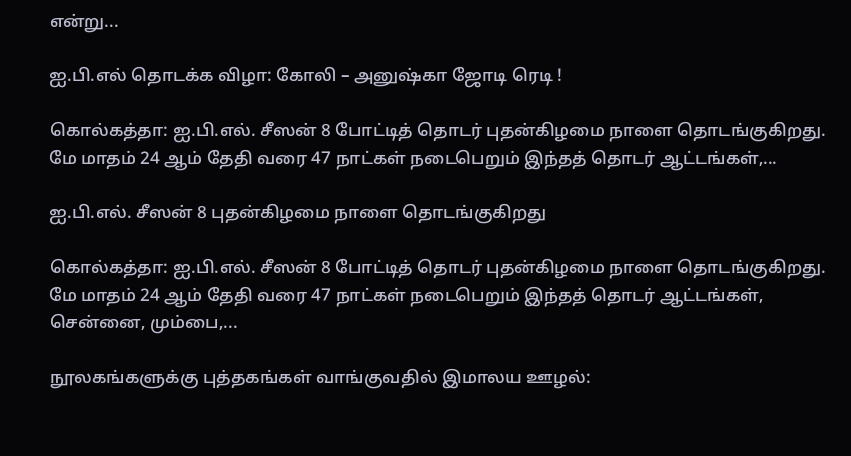என்று...

ஐ.பி.எல் தொடக்க விழா: கோலி – அனுஷ்கா ஜோடி ரெடி !

கொல்கத்தா: ஐ.பி.எல். சீஸன் 8 போட்டித் தொடர் புதன்கிழமை நாளை தொடங்குகிறது. மே மாதம் 24 ஆம் தேதி வரை 47 நாட்கள் நடைபெறும் இந்தத் தொடர் ஆட்டங்கள்,...

ஐ.பி.எல். சீஸன் 8 புதன்கிழமை நாளை தொடங்குகிறது

கொல்கத்தா: ஐ.பி.எல். சீஸன் 8 போட்டித் தொடர் புதன்கிழமை நாளை தொடங்குகிறது. மே மாதம் 24 ஆம் தேதி வரை 47 நாட்கள் நடைபெறும் இந்தத் தொடர் ஆட்டங்கள், சென்னை, மும்பை,...

நூலகங்களுக்கு புத்தகங்கள் வாங்குவதில் இமாலய ஊழல்: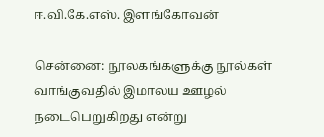ஈ.வி.கே.எஸ். இளங்கோவன்

சென்னை: நூலகங்களுக்கு நூல்கள் வாங்குவதில் இமாலய ஊழல் நடைபெறுகிறது என்று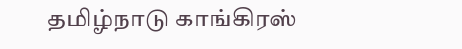தமிழ்நாடு காங்கிரஸ்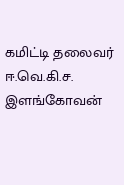கமிட்டி தலைவர் ஈ.வெ.கி.ச. இளங்கோவன்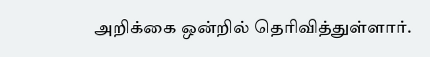அறிக்கை ஒன்றில் தெரிவித்துள்ளார்.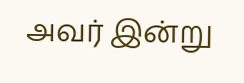அவர் இன்று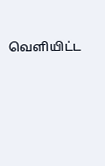வெளியிட்ட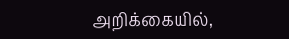அறிக்கையில்,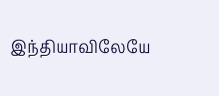இந்தியாவிலேயே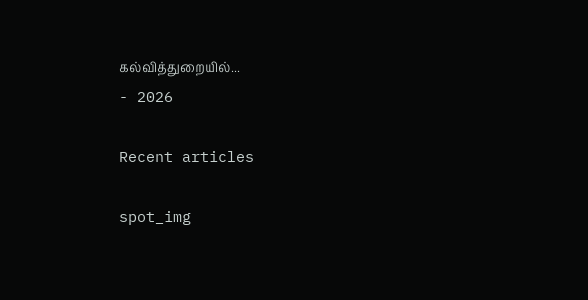கல்வித்துறையில்...
- 2026

Recent articles

spot_img